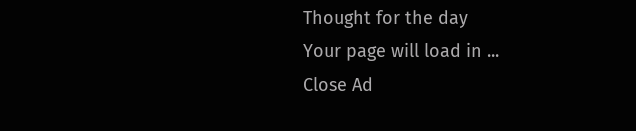Thought for the day
Your page will load in ...
Close Ad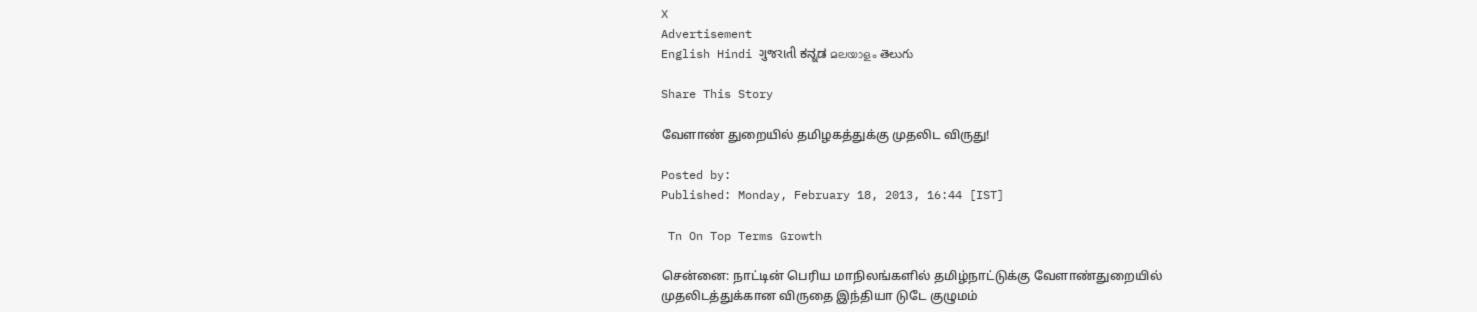X
Advertisement
English Hindi ગુજરાતી ಕನ್ನಡ മലയാളം తెలుగు

Share This Story

வேளாண் துறையில் தமிழகத்துக்கு முதலிட விருது!

Posted by:
Published: Monday, February 18, 2013, 16:44 [IST]

 Tn On Top Terms Growth

சென்னை: நாட்டின் பெரிய மாநிலங்களில் தமிழ்நாட்டுக்கு வேளாண்துறையில் முதலிடத்துக்கான விருதை இந்தியா டுடே குழுமம்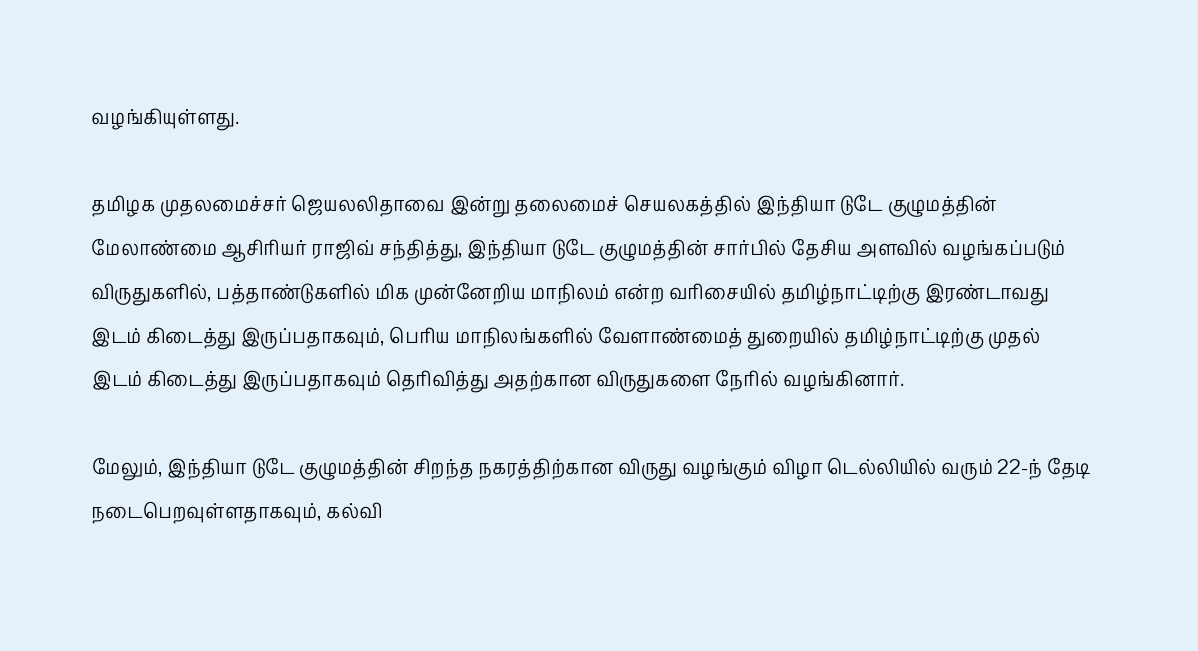வழங்கியுள்ளது.

தமிழக முதலமைச்சர் ஜெயலலிதாவை இன்று தலைமைச் செயலகத்தில் இந்தியா டுடே குழுமத்தின் மேலாண்மை ஆசிரியர் ராஜிவ் சந்தித்து, இந்தியா டுடே குழுமத்தின் சார்பில் தேசிய அளவில் வழங்கப்படும் விருதுகளில், பத்தாண்டுகளில் மிக முன்னேறிய மாநிலம் என்ற வரிசையில் தமிழ்நாட்டிற்கு இரண்டாவது இடம் கிடைத்து இருப்பதாகவும், பெரிய மாநிலங்களில் வேளாண்மைத் துறையில் தமிழ்நாட்டிற்கு முதல் இடம் கிடைத்து இருப்பதாகவும் தெரிவித்து அதற்கான விருதுகளை நேரில் வழங்கினார்.

மேலும், இந்தியா டுடே குழுமத்தின் சிறந்த நகரத்திற்கான விருது வழங்கும் விழா டெல்லியில் வரும் 22-ந் தேடி நடைபெறவுள்ளதாகவும், கல்வி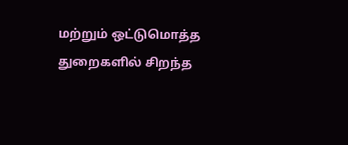மற்றும் ஒட்டுமொத்த துறைகளில் சிறந்த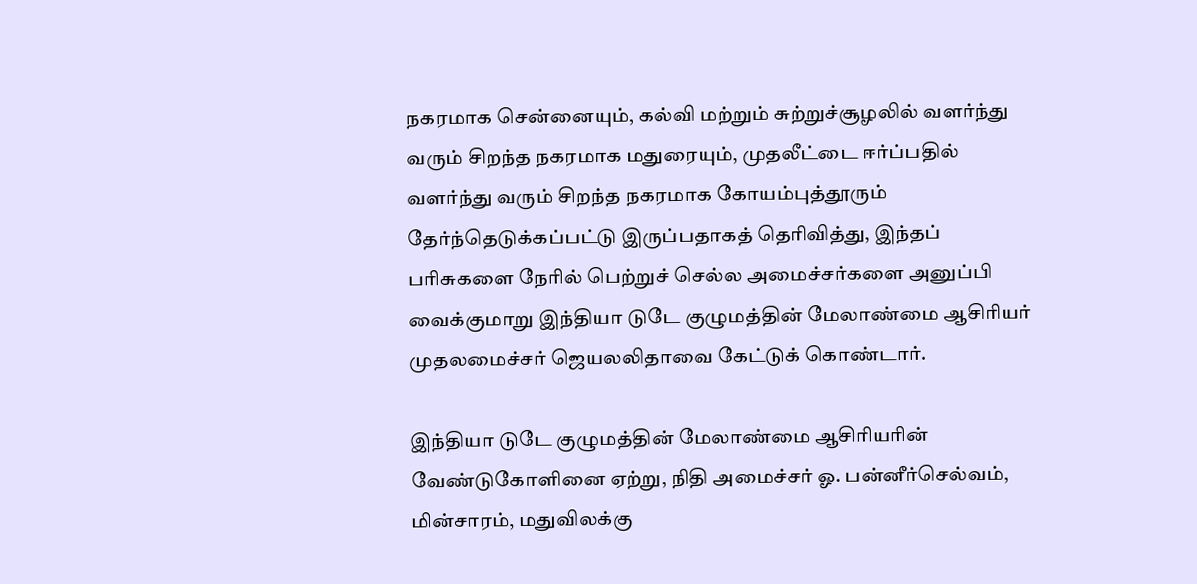நகரமாக சென்னையும், கல்வி மற்றும் சுற்றுச்சூழலில் வளர்ந்து வரும் சிறந்த நகரமாக மதுரையும், முதலீட்டை ஈர்ப்பதில் வளர்ந்து வரும் சிறந்த நகரமாக கோயம்புத்தூரும் தேர்ந்தெடுக்கப்பட்டு இருப்பதாகத் தெரிவித்து, இந்தப் பரிசுகளை நேரில் பெற்றுச் செல்ல அமைச்சர்களை அனுப்பி வைக்குமாறு இந்தியா டுடே குழுமத்தின் மேலாண்மை ஆசிரியர் முதலமைச்சர் ஜெயலலிதாவை கேட்டுக் கொண்டார்.

இந்தியா டுடே குழுமத்தின் மேலாண்மை ஆசிரியரின் வேண்டுகோளினை ஏற்று, நிதி அமைச்சர் ஓ. பன்னீர்செல்வம், மின்சாரம், மதுவிலக்கு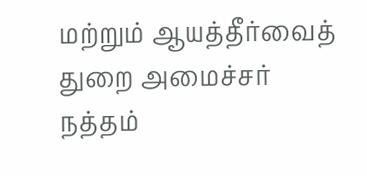மற்றும் ஆயத்தீர்வைத் துறை அமைச்சர் நத்தம்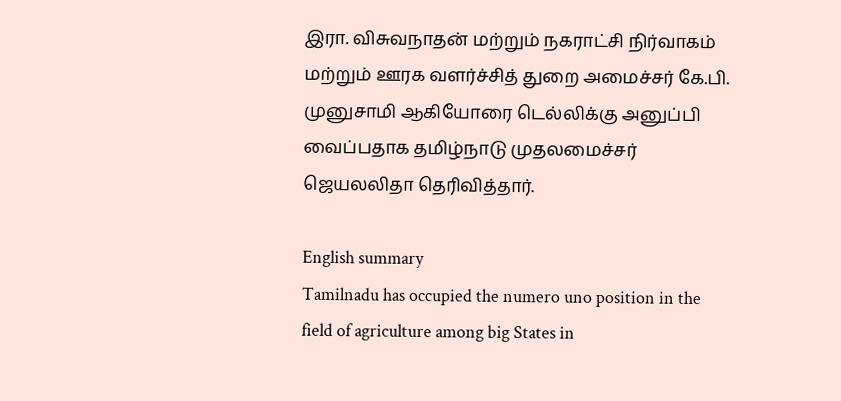இரா. விசுவநாதன் மற்றும் நகராட்சி நிர்வாகம் மற்றும் ஊரக வளர்ச்சித் துறை அமைச்சர் கே.பி. முனுசாமி ஆகியோரை டெல்லிக்கு அனுப்பி வைப்பதாக தமிழ்நாடு முதலமைச்சர் ஜெயலலிதா தெரிவித்தார்.

English summary
Tamilnadu has occupied the numero uno position in the field of agriculture among big States in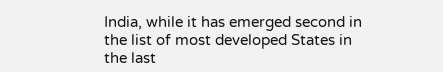India, while it has emerged second in the list of most developed States in the last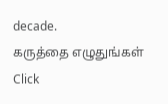decade.
கருத்தை எழுதுங்கள்
Click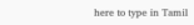here to type in Tamil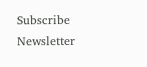Subscribe Newsletter